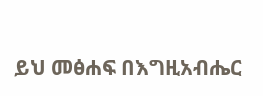ይህ መፅሐፍ በእግዚአብሔር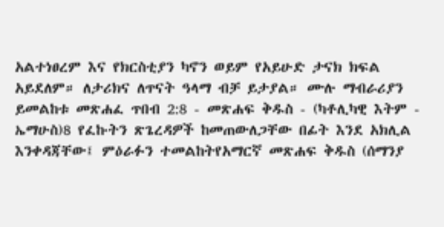አልተነፀረም እና የክርስቲያን ካኖን ወይም የአይሁድ ታናክ ክፍል አይደለም። ለታሪክና ለጥናት ዓላማ ብቻ ይታያል። ሙሉ ማብራሪያን ይመልከቱ መጽሐፈ ጥበብ 2:8 - መጽሐፍ ቅዱስ - (ካቶሊካዊ እትም - ኤማሁስ)8 የፈኩትን ጽጌረዳዎች ከመጠውለጋቸው በፊት እንደ አክሊል እንቀዳጃቸው፤ ምዕራፉን ተመልከትየአማርኛ መጽሐፍ ቅዱስ (ሰማንያ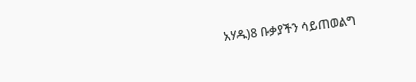አሃዱ)8 ቡቃያችን ሳይጠወልግ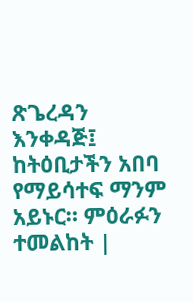ጽጌረዳን እንቀዳጅ፤ ከትዕቢታችን አበባ የማይሳተፍ ማንም አይኑር። ምዕራፉን ተመልከት |